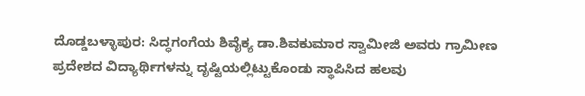ದೊಡ್ಡಬಳ್ಳಾಪುರ: ಸಿದ್ಧಗಂಗೆಯ ಶಿವೈಕ್ಯ ಡಾ.ಶಿವಕುಮಾರ ಸ್ವಾಮೀಜಿ ಅವರು ಗ್ರಾಮೀಣ ಪ್ರದೇಶದ ವಿದ್ಯಾರ್ಥಿಗಳನ್ನು ದೃಷ್ಟಿಯಲ್ಲಿಟ್ಟುಕೊಂಡು ಸ್ಥಾಪಿಸಿದ ಹಲವು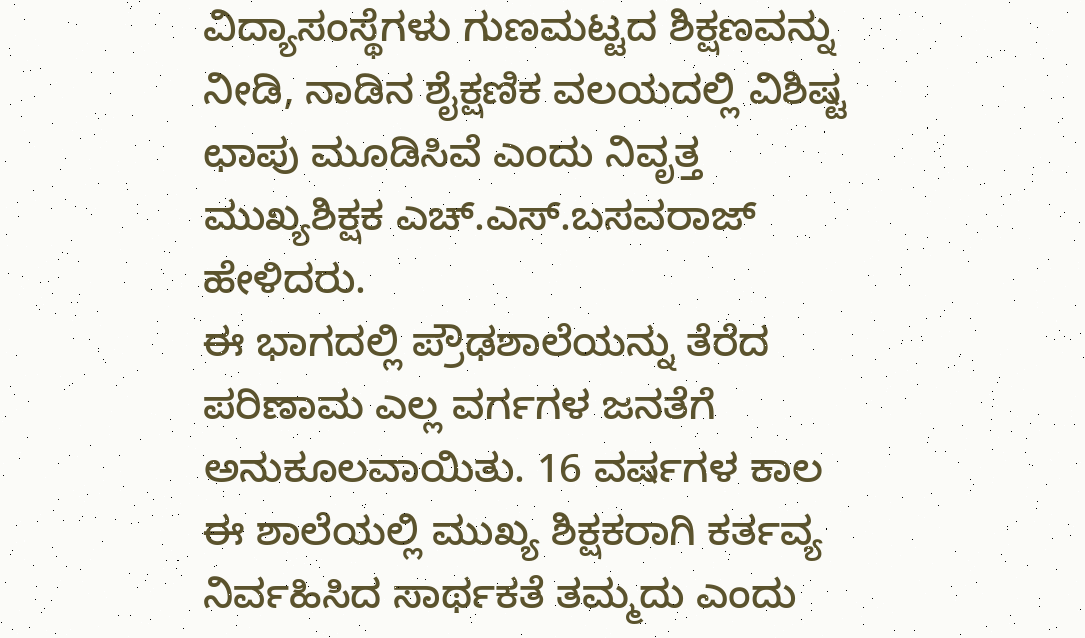ವಿದ್ಯಾಸಂಸ್ಥೆಗಳು ಗುಣಮಟ್ಟದ ಶಿಕ್ಷಣವನ್ನು ನೀಡಿ, ನಾಡಿನ ಶೈಕ್ಷಣಿಕ ವಲಯದಲ್ಲಿ ವಿಶಿಷ್ಟ ಛಾಪು ಮೂಡಿಸಿವೆ ಎಂದು ನಿವೃತ್ತ ಮುಖ್ಯಶಿಕ್ಷಕ ಎಚ್.ಎಸ್.ಬಸವರಾಜ್ ಹೇಳಿದರು.
ಈ ಭಾಗದಲ್ಲಿ ಪ್ರೌಢಶಾಲೆಯನ್ನು ತೆರೆದ ಪರಿಣಾಮ ಎಲ್ಲ ವರ್ಗಗಳ ಜನತೆಗೆ ಅನುಕೂಲವಾಯಿತು. 16 ವರ್ಷಗಳ ಕಾಲ ಈ ಶಾಲೆಯಲ್ಲಿ ಮುಖ್ಯ ಶಿಕ್ಷಕರಾಗಿ ಕರ್ತವ್ಯ ನಿರ್ವಹಿಸಿದ ಸಾರ್ಥಕತೆ ತಮ್ಮದು ಎಂದು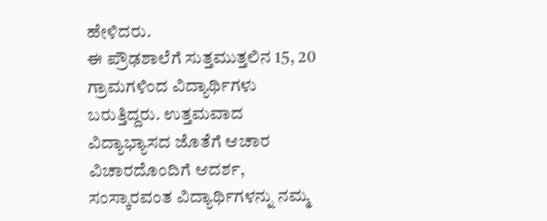ಹೇಳಿದರು.
ಈ ಪ್ರೌಢಶಾಲೆಗೆ ಸುತ್ತಮುತ್ತಲಿನ 15, 20 ಗ್ರಾಮಗಳಿಂದ ವಿದ್ಯಾರ್ಥಿಗಳು ಬರುತ್ತಿದ್ದರು. ಉತ್ತಮವಾದ ವಿದ್ಯಾಭ್ಯಾಸದ ಜೊತೆಗೆ ಆಚಾರ ವಿಚಾರದೊಂದಿಗೆ ಆದರ್ಶ, ಸಂಸ್ಕಾರವಂತ ವಿದ್ಯಾರ್ಥಿಗಳನ್ನು ನಮ್ಮ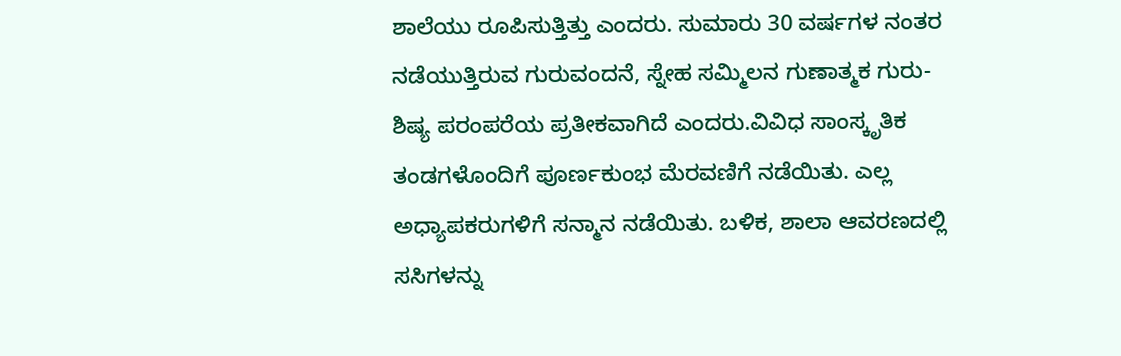ಶಾಲೆಯು ರೂಪಿಸುತ್ತಿತ್ತು ಎಂದರು. ಸುಮಾರು 30 ವರ್ಷಗಳ ನಂತರ ನಡೆಯುತ್ತಿರುವ ಗುರುವಂದನೆ, ಸ್ನೇಹ ಸಮ್ಮಿಲನ ಗುಣಾತ್ಮಕ ಗುರು- ಶಿಷ್ಯ ಪರಂಪರೆಯ ಪ್ರತೀಕವಾಗಿದೆ ಎಂದರು.ವಿವಿಧ ಸಾಂಸ್ಕೃತಿಕ ತಂಡಗಳೊಂದಿಗೆ ಪೂರ್ಣಕುಂಭ ಮೆರವಣಿಗೆ ನಡೆಯಿತು. ಎಲ್ಲ ಅಧ್ಯಾಪಕರುಗಳಿಗೆ ಸನ್ಮಾನ ನಡೆಯಿತು. ಬಳಿಕ, ಶಾಲಾ ಆವರಣದಲ್ಲಿ ಸಸಿಗಳನ್ನು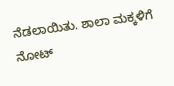ನೆಡಲಾಯಿತು. ಶಾಲಾ ಮಕ್ಕಳಿಗೆ ನೋಟ್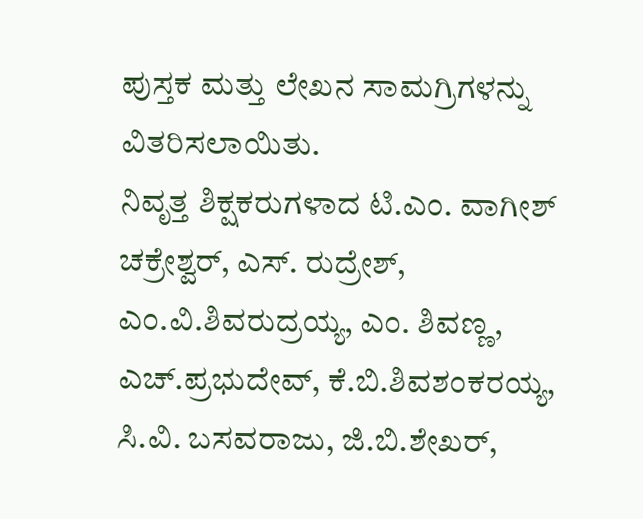ಪುಸ್ತಕ ಮತ್ತು ಲೇಖನ ಸಾಮಗ್ರಿಗಳನ್ನು ವಿತರಿಸಲಾಯಿತು.
ನಿವೃತ್ತ ಶಿಕ್ಷಕರುಗಳಾದ ಟಿ.ಎಂ. ವಾಗೀಶ್ ಚಕ್ರೇಶ್ವರ್, ಎಸ್. ರುದ್ರೇಶ್, ಎಂ.ವಿ.ಶಿವರುದ್ರಯ್ಯ, ಎಂ. ಶಿವಣ್ಣ, ಎಚ್.ಪ್ರಭುದೇವ್, ಕೆ.ಬಿ.ಶಿವಶಂಕರಯ್ಯ, ಸಿ.ವಿ. ಬಸವರಾಜು, ಜಿ.ಬಿ.ಶೇಖರ್,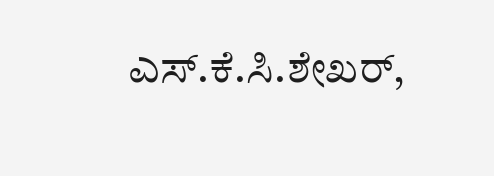ಎಸ್.ಕೆ.ಸಿ.ಶೇಖರ್,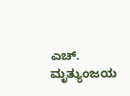ಎಚ್. ಮೃತ್ಯುಂಜಯ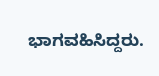ಭಾಗವಹಿಸಿದ್ದರು.